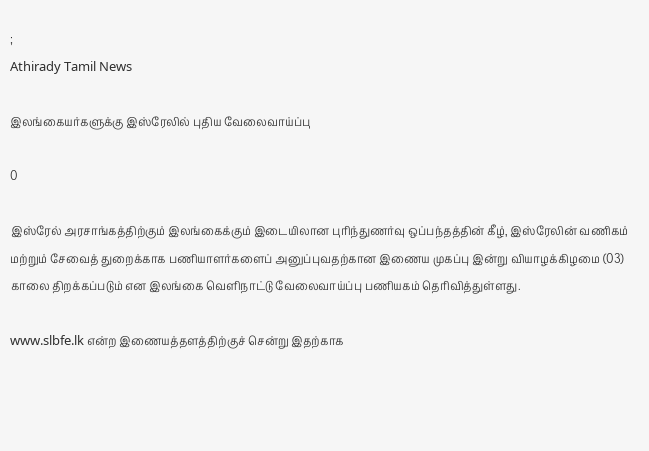;
Athirady Tamil News

இலங்கையர்களுக்கு இஸ்ரேலில் புதிய வேலைவாய்ப்பு

0

இஸ்ரேல் அரசாங்கத்திற்கும் இலங்கைக்கும் இடையிலான புரிந்துணர்வு ஒப்பந்தத்தின் கீழ், இஸ்ரேலின் வணிகம் மற்றும் சேவைத் துறைக்காக பணியாளர்களைப் அனுப்புவதற்கான இணைய முகப்பு இன்று வியாழக்கிழமை (03) காலை திறக்கப்படும் என இலங்கை வெளிநாட்டு வேலைவாய்ப்பு பணியகம் தெரிவித்துள்ளது.

www.slbfe.lk என்ற இணையத்தளத்திற்குச் சென்று இதற்காக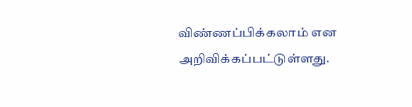விண்ணப்பிக்கலாம் என அறிவிக்கப்பட்டுள்ளது.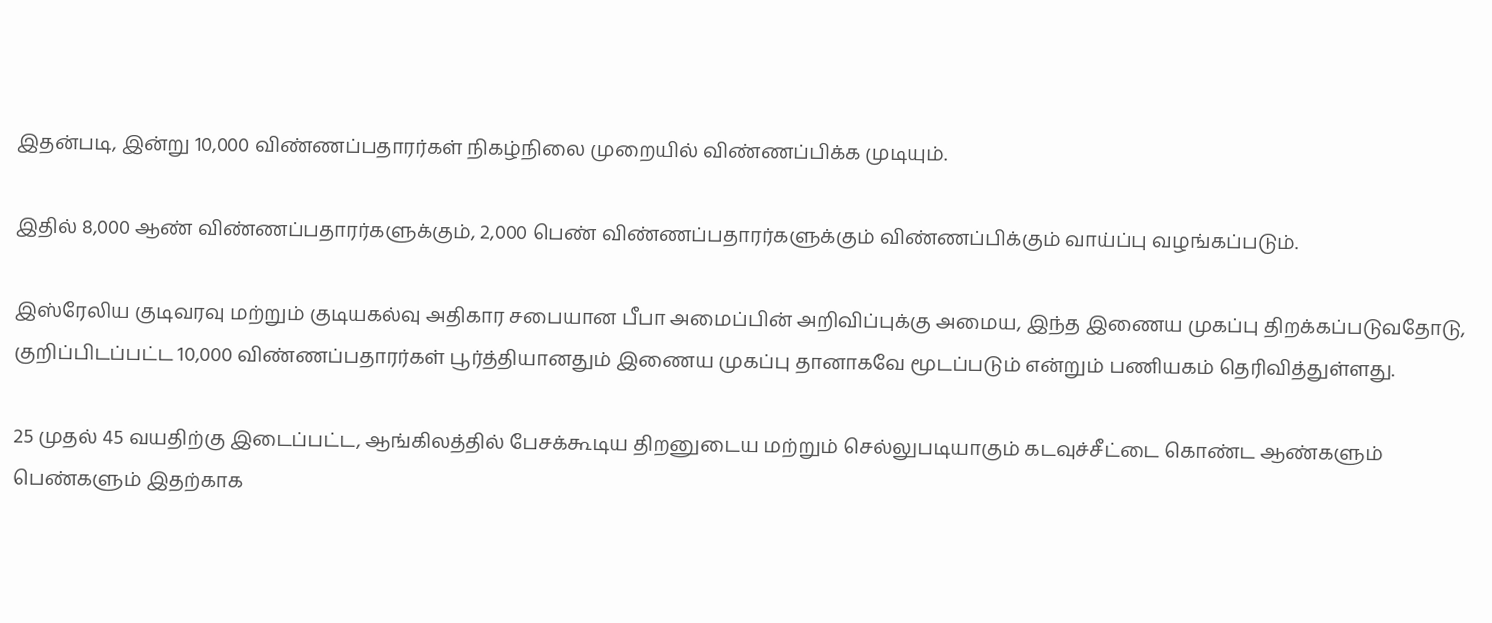இதன்படி, இன்று 10,000 விண்ணப்பதாரர்கள் நிகழ்நிலை முறையில் விண்ணப்பிக்க முடியும்.

இதில் 8,000 ஆண் விண்ணப்பதாரர்களுக்கும், 2,000 பெண் விண்ணப்பதாரர்களுக்கும் விண்ணப்பிக்கும் வாய்ப்பு வழங்கப்படும்.

இஸ்ரேலிய குடிவரவு மற்றும் குடியகல்வு அதிகார சபையான பீபா அமைப்பின் அறிவிப்புக்கு அமைய, இந்த இணைய முகப்பு திறக்கப்படுவதோடு, குறிப்பிடப்பட்ட 10,000 விண்ணப்பதாரர்கள் பூர்த்தியானதும் இணைய முகப்பு தானாகவே மூடப்படும் என்றும் பணியகம் தெரிவித்துள்ளது.

25 முதல் 45 வயதிற்கு இடைப்பட்ட, ஆங்கிலத்தில் பேசக்கூடிய திறனுடைய மற்றும் செல்லுபடியாகும் கடவுச்சீட்டை கொண்ட ஆண்களும் பெண்களும் இதற்காக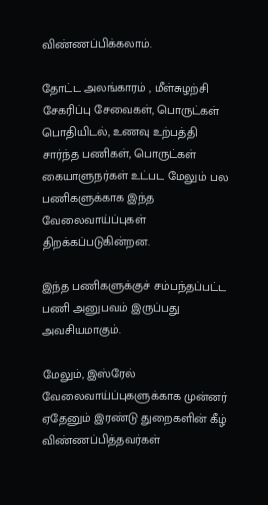விண்ணப்பிக்கலாம்.

தோட்ட அலங்காரம் , மீள்சுழற்சி சேகரிப்பு சேவைகள், பொருட்கள் பொதியிடல், உணவு உற்பத்தி சார்ந்த பணிகள், பொருட்கள் கையாளுநர்கள் உட்பட மேலும் பல பணிகளுக்காக இந்த வேலைவாய்ப்புகள் திறக்கப்படுகின்றன.

இந்த பணிகளுக்குச் சம்பந்தப்பட்ட பணி அனுபவம் இருப்பது அவசியமாகும்.

மேலும், இஸ்ரேல் வேலைவாய்ப்புகளுக்காக முன்னர் ஏதேனும் இரண்டு துறைகளின் கீழ் விண்ணப்பித்தவர்கள்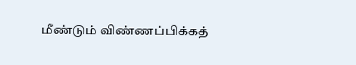மீண்டும் விண்ணப்பிக்கத்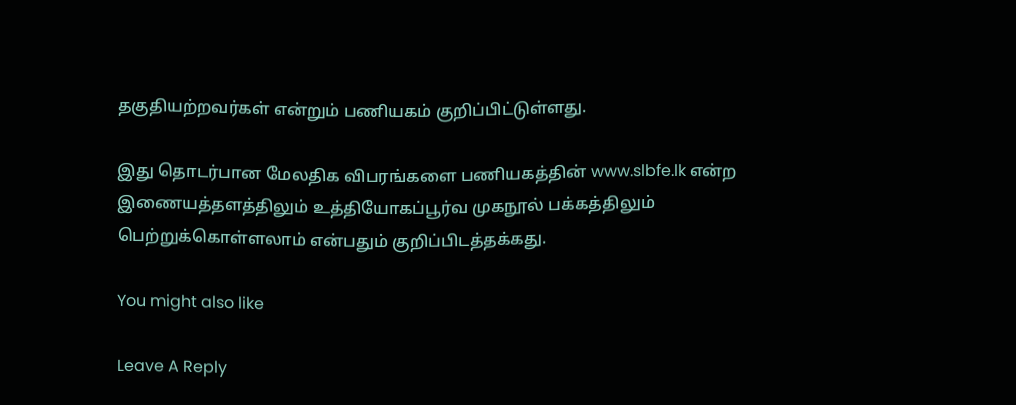தகுதியற்றவர்கள் என்றும் பணியகம் குறிப்பிட்டுள்ளது.

இது தொடர்பான மேலதிக விபரங்களை பணியகத்தின் www.slbfe.lk என்ற இணையத்தளத்திலும் உத்தியோகப்பூர்வ முகநூல் பக்கத்திலும் பெற்றுக்கொள்ளலாம் என்பதும் குறிப்பிடத்தக்கது.

You might also like

Leave A Reply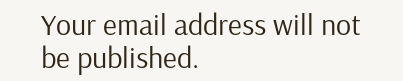Your email address will not be published.